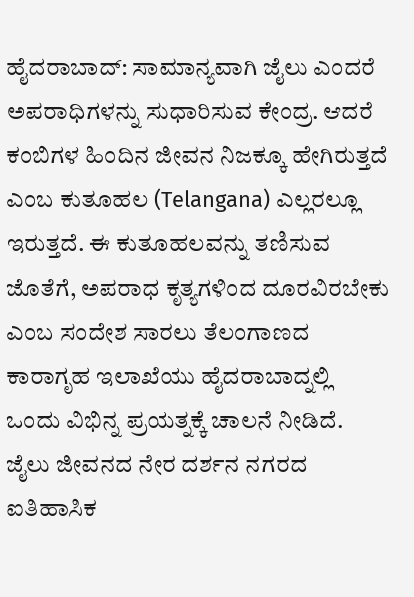ಹೈದರಾಬಾದ್: ಸಾಮಾನ್ಯವಾಗಿ ಜೈಲು ಎಂದರೆ ಅಪರಾಧಿಗಳನ್ನು ಸುಧಾರಿಸುವ ಕೇಂದ್ರ. ಆದರೆ ಕಂಬಿಗಳ ಹಿಂದಿನ ಜೀವನ ನಿಜಕ್ಕೂ ಹೇಗಿರುತ್ತದೆ ಎಂಬ ಕುತೂಹಲ (Telangana) ಎಲ್ಲರಲ್ಲೂ ಇರುತ್ತದೆ. ಈ ಕುತೂಹಲವನ್ನು ತಣಿಸುವ ಜೊತೆಗೆ, ಅಪರಾಧ ಕೃತ್ಯಗಳಿಂದ ದೂರವಿರಬೇಕು ಎಂಬ ಸಂದೇಶ ಸಾರಲು ತೆಲಂಗಾಣದ ಕಾರಾಗೃಹ ಇಲಾಖೆಯು ಹೈದರಾಬಾದ್ನಲ್ಲಿ ಒಂದು ವಿಭಿನ್ನ ಪ್ರಯತ್ನಕ್ಕೆ ಚಾಲನೆ ನೀಡಿದೆ.
ಜೈಲು ಜೀವನದ ನೇರ ದರ್ಶನ ನಗರದ ಐತಿಹಾಸಿಕ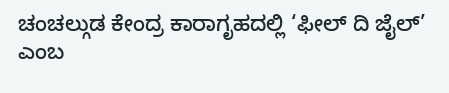ಚಂಚಲ್ಗುಡ ಕೇಂದ್ರ ಕಾರಾಗೃಹದಲ್ಲಿ ‘ಫೀಲ್ ದಿ ಜೈಲ್’ ಎಂಬ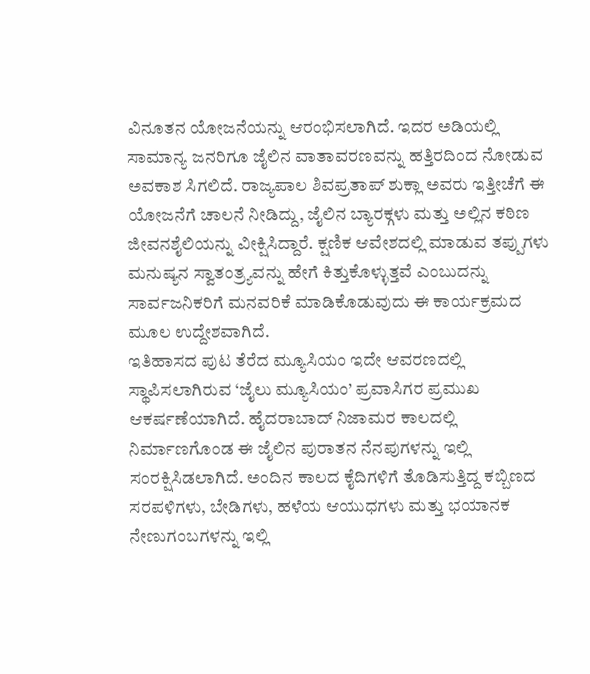ವಿನೂತನ ಯೋಜನೆಯನ್ನು ಆರಂಭಿಸಲಾಗಿದೆ. ಇದರ ಅಡಿಯಲ್ಲಿ ಸಾಮಾನ್ಯ ಜನರಿಗೂ ಜೈಲಿನ ವಾತಾವರಣವನ್ನು ಹತ್ತಿರದಿಂದ ನೋಡುವ ಅವಕಾಶ ಸಿಗಲಿದೆ. ರಾಜ್ಯಪಾಲ ಶಿವಪ್ರತಾಪ್ ಶುಕ್ಲಾ ಅವರು ಇತ್ತೀಚೆಗೆ ಈ ಯೋಜನೆಗೆ ಚಾಲನೆ ನೀಡಿದ್ದು, ಜೈಲಿನ ಬ್ಯಾರಕ್ಗಳು ಮತ್ತು ಅಲ್ಲಿನ ಕಠಿಣ ಜೀವನಶೈಲಿಯನ್ನು ವೀಕ್ಷಿಸಿದ್ದಾರೆ. ಕ್ಷಣಿಕ ಆವೇಶದಲ್ಲಿ ಮಾಡುವ ತಪ್ಪುಗಳು ಮನುಷ್ಯನ ಸ್ವಾತಂತ್ರ್ಯವನ್ನು ಹೇಗೆ ಕಿತ್ತುಕೊಳ್ಳುತ್ತವೆ ಎಂಬುದನ್ನು ಸಾರ್ವಜನಿಕರಿಗೆ ಮನವರಿಕೆ ಮಾಡಿಕೊಡುವುದು ಈ ಕಾರ್ಯಕ್ರಮದ ಮೂಲ ಉದ್ದೇಶವಾಗಿದೆ.
ಇತಿಹಾಸದ ಪುಟ ತೆರೆದ ಮ್ಯೂಸಿಯಂ ಇದೇ ಆವರಣದಲ್ಲಿ ಸ್ಥಾಪಿಸಲಾಗಿರುವ ‘ಜೈಲು ಮ್ಯೂಸಿಯಂ’ ಪ್ರವಾಸಿಗರ ಪ್ರಮುಖ ಆಕರ್ಷಣೆಯಾಗಿದೆ. ಹೈದರಾಬಾದ್ ನಿಜಾಮರ ಕಾಲದಲ್ಲಿ ನಿರ್ಮಾಣಗೊಂಡ ಈ ಜೈಲಿನ ಪುರಾತನ ನೆನಪುಗಳನ್ನು ಇಲ್ಲಿ ಸಂರಕ್ಷಿಸಿಡಲಾಗಿದೆ. ಅಂದಿನ ಕಾಲದ ಕೈದಿಗಳಿಗೆ ತೊಡಿಸುತ್ತಿದ್ದ ಕಬ್ಬಿಣದ ಸರಪಳಿಗಳು, ಬೇಡಿಗಳು, ಹಳೆಯ ಆಯುಧಗಳು ಮತ್ತು ಭಯಾನಕ ನೇಣುಗಂಬಗಳನ್ನು ಇಲ್ಲಿ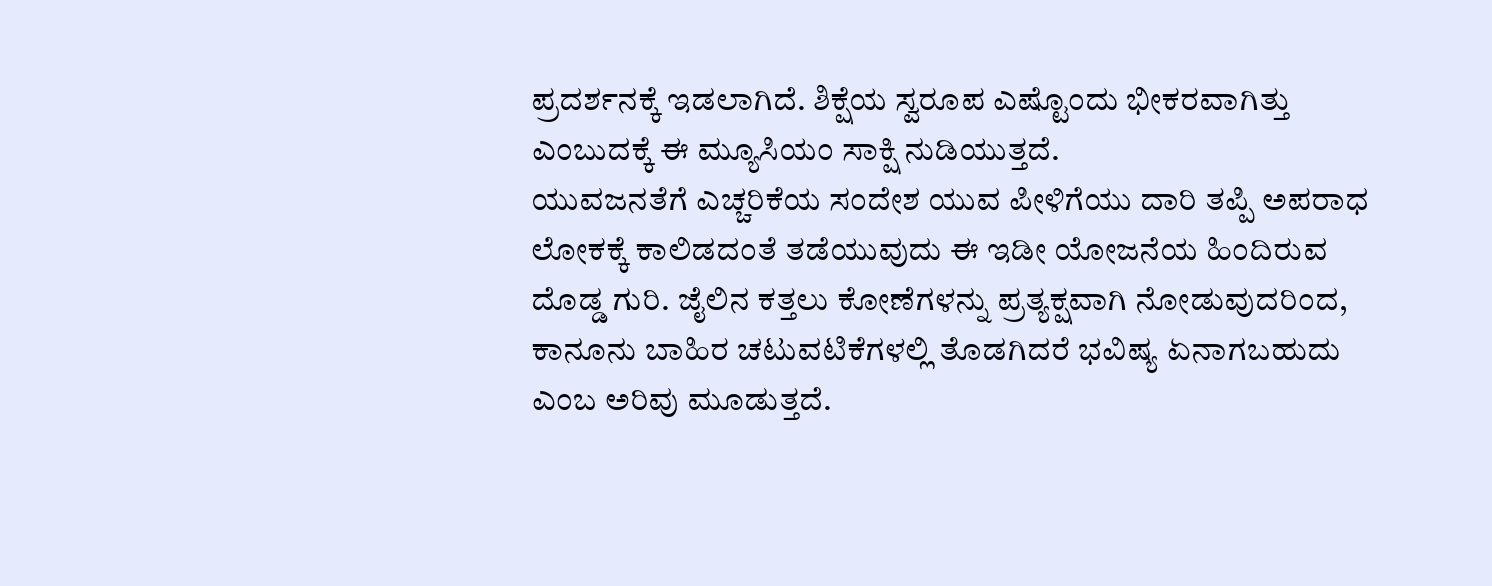ಪ್ರದರ್ಶನಕ್ಕೆ ಇಡಲಾಗಿದೆ. ಶಿಕ್ಷೆಯ ಸ್ವರೂಪ ಎಷ್ಟೊಂದು ಭೀಕರವಾಗಿತ್ತು ಎಂಬುದಕ್ಕೆ ಈ ಮ್ಯೂಸಿಯಂ ಸಾಕ್ಷಿ ನುಡಿಯುತ್ತದೆ.
ಯುವಜನತೆಗೆ ಎಚ್ಚರಿಕೆಯ ಸಂದೇಶ ಯುವ ಪೀಳಿಗೆಯು ದಾರಿ ತಪ್ಪಿ ಅಪರಾಧ ಲೋಕಕ್ಕೆ ಕಾಲಿಡದಂತೆ ತಡೆಯುವುದು ಈ ಇಡೀ ಯೋಜನೆಯ ಹಿಂದಿರುವ ದೊಡ್ಡ ಗುರಿ. ಜೈಲಿನ ಕತ್ತಲು ಕೋಣೆಗಳನ್ನು ಪ್ರತ್ಯಕ್ಷವಾಗಿ ನೋಡುವುದರಿಂದ, ಕಾನೂನು ಬಾಹಿರ ಚಟುವಟಿಕೆಗಳಲ್ಲಿ ತೊಡಗಿದರೆ ಭವಿಷ್ಯ ಏನಾಗಬಹುದು ಎಂಬ ಅರಿವು ಮೂಡುತ್ತದೆ.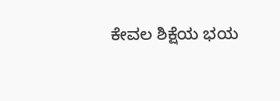ಕೇವಲ ಶಿಕ್ಷೆಯ ಭಯ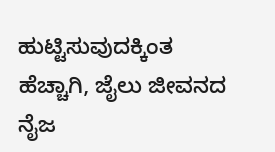ಹುಟ್ಟಿಸುವುದಕ್ಕಿಂತ ಹೆಚ್ಚಾಗಿ, ಜೈಲು ಜೀವನದ ನೈಜ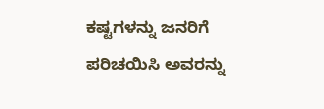ಕಷ್ಟಗಳನ್ನು ಜನರಿಗೆ ಪರಿಚಯಿಸಿ ಅವರನ್ನು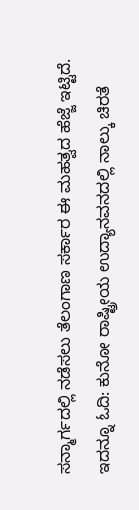ಸನ್ಮಾರ್ಗದಲ್ಲಿ ನಡೆಸಲು ತೆಲಂಗಾಣ ಸರ್ಕಾರ ಈ ಮಹತ್ವದ ಹೆಜ್ಜೆ ಇಟ್ಟಿದೆ.
ಇದನ್ನೂ ಓದಿ: ಕುನೋ ರಾಷ್ಟ್ರೀಯ ಉದ್ಯಾನವನದಲ್ಲಿ ನಾಲ್ಕು ಚಿರತೆ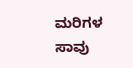ಮರಿಗಳ ಸಾವು